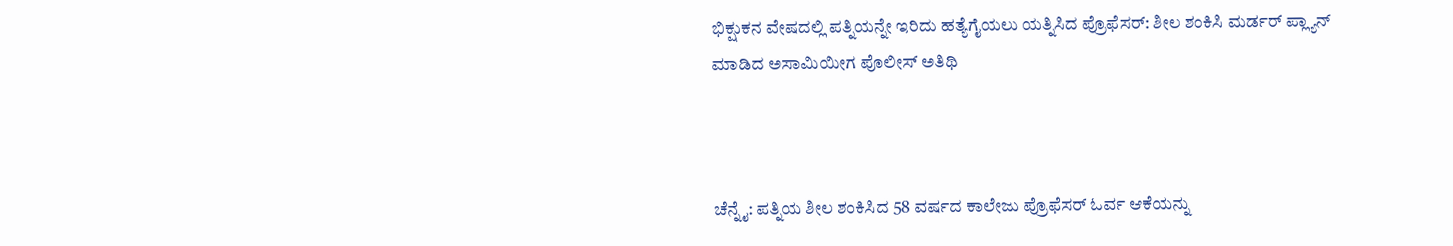ಭಿಕ್ಷುಕನ ವೇಷದಲ್ಲಿ ಪತ್ನಿಯನ್ನೇ ಇರಿದು ಹತ್ಯೆಗೈಯಲು ಯತ್ನಿಸಿದ ಪ್ರೊಫೆಸರ್: ಶೀಲ ಶಂಕಿಸಿ ಮರ್ಡರ್ ಪ್ಲ್ಯಾನ್ ಮಾಡಿದ ಅಸಾಮಿಯೀಗ ಪೊಲೀಸ್ ಅತಿಥಿ



ಚೆನ್ನೈ: ಪತ್ನಿಯ ಶೀಲ ಶಂಕಿಸಿದ 58 ವರ್ಷದ ಕಾಲೇಜು ಪ್ರೊಫೆಸರ್ ಓರ್ವ ಆಕೆಯನ್ನು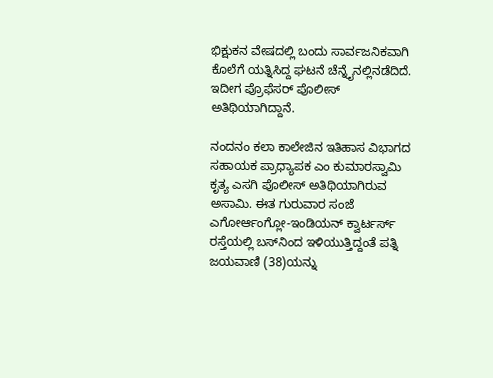ಭಿಕ್ಷುಕನ ವೇಷದಲ್ಲಿ ಬಂದು ಸಾರ್ವಜನಿಕವಾಗಿ ಕೊಲೆಗೆ ಯತ್ನಿಸಿದ್ದ ಘಟನೆ ಚೆನ್ನೈನಲ್ಲಿ‌ನಡೆದಿದೆ. ಇದೀಗ ಪ್ರೊಫೆಸರ್ ಪೊಲೀಸ್ ಅತಿಥಿಯಾಗಿದ್ದಾನೆ.

ನಂದನಂ ಕಲಾ ಕಾಲೇಜಿನ ಇತಿಹಾಸ ವಿಭಾಗದ ಸಹಾಯಕ ಪ್ರಾಧ್ಯಾಪಕ ಎಂ ಕುಮಾರಸ್ವಾಮಿ ಕೃತ್ಯ ಎಸಗಿ ಪೊಲೀಸ್ ಅತಿಥಿಯಾಗಿರುವ ಅಸಾಮಿ. ಈತ ಗುರುವಾರ ಸಂಜೆ ಎಗೋರ್ಆಂಗ್ಲೋ-ಇಂಡಿಯನ್ ಕ್ವಾರ್ಟರ್ಸ್ ರಸ್ತೆಯಲ್ಲಿ ಬಸ್‌ನಿಂದ ಇಳಿಯುತ್ತಿದ್ದಂತೆ ಪತ್ನಿ ಜಯವಾಣಿ (38)ಯನ್ನು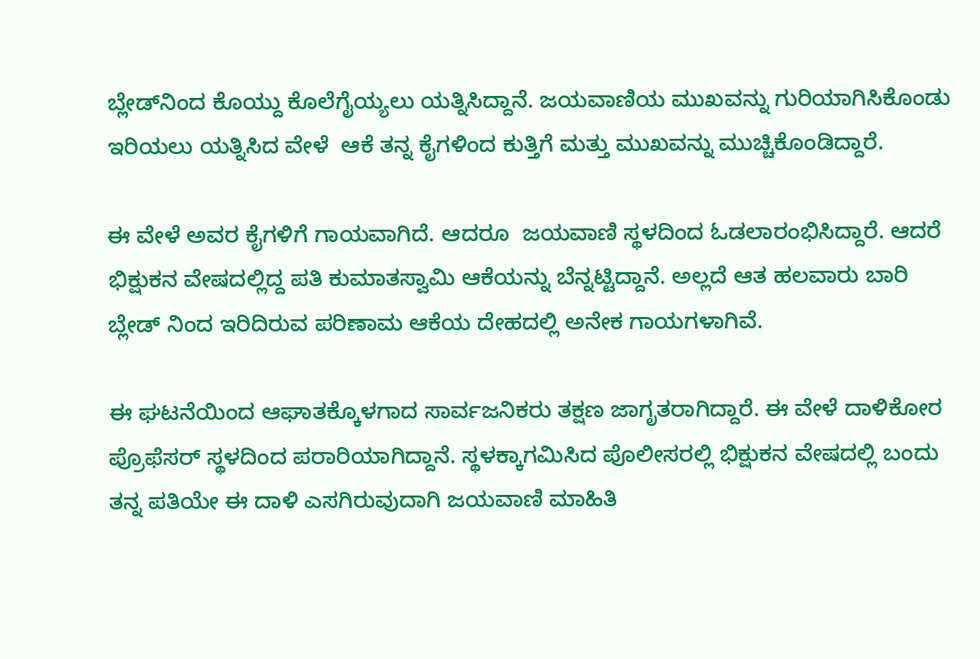ಬ್ಲೇಡ್‌ನಿಂದ ಕೊಯ್ದು ಕೊಲೆಗೈಯ್ಯಲು ಯತ್ನಿಸಿದ್ದಾನೆ. ಜಯವಾಣಿಯ ಮುಖವನ್ನು ಗುರಿಯಾಗಿಸಿಕೊಂಡು ಇರಿಯಲು ಯತ್ನಿಸಿದ ವೇಳೆ  ಆಕೆ ತನ್ನ ಕೈಗಳಿಂದ ಕುತ್ತಿಗೆ ಮತ್ತು ಮುಖವನ್ನು ಮುಚ್ಚಿಕೊಂಡಿದ್ದಾರೆ.

ಈ ವೇಳೆ ಅವರ ಕೈಗಳಿಗೆ ಗಾಯವಾಗಿದೆ. ಆದರೂ  ಜಯವಾಣಿ ಸ್ಥಳದಿಂದ ಓಡಲಾರಂಭಿಸಿದ್ದಾರೆ. ಆದರೆ ಭಿಕ್ಷುಕನ ವೇಷದಲ್ಲಿದ್ದ ಪತಿ ಕುಮಾತಸ್ವಾಮಿ ಆಕೆಯನ್ನು ಬೆನ್ನಟ್ಟಿದ್ದಾನೆ. ಅಲ್ಲದೆ ಆತ ಹಲವಾರು ಬಾರಿ ಬ್ಲೇಡ್ ನಿಂದ ಇರಿದಿರುವ ಪರಿಣಾಮ ಆಕೆಯ ದೇಹದಲ್ಲಿ ಅನೇಕ ಗಾಯಗಳಾಗಿವೆ.

ಈ ಘಟನೆಯಿಂದ ಆಘಾತಕ್ಕೊಳಗಾದ ಸಾರ್ವಜನಿಕರು ತಕ್ಷಣ ಜಾಗೃತರಾಗಿದ್ದಾರೆ. ಈ ವೇಳೆ ದಾಳಿಕೋರ ಪ್ರೊಫೆಸರ್ ಸ್ಥಳದಿಂದ ಪರಾರಿಯಾಗಿದ್ದಾನೆ. ಸ್ಥಳಕ್ಕಾಗಮಿಸಿದ ಪೊಲೀಸರಲ್ಲಿ ಭಿಕ್ಷುಕನ ವೇಷದಲ್ಲಿ ಬಂದು ತನ್ನ ಪತಿಯೇ ಈ ದಾಳಿ ಎಸಗಿರುವುದಾಗಿ ಜಯವಾಣಿ ಮಾಹಿತಿ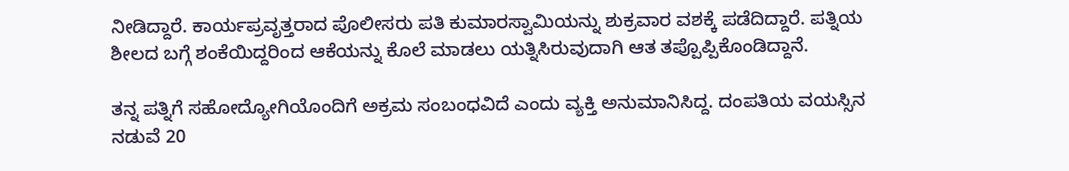ನೀಡಿದ್ದಾರೆ. ಕಾರ್ಯಪ್ರವೃತ್ತರಾದ ಪೊಲೀಸರು ಪತಿ ಕುಮಾರಸ್ವಾಮಿಯನ್ನು ಶುಕ್ರವಾರ ವಶಕ್ಕೆ ಪಡೆದಿದ್ದಾರೆ. ಪತ್ನಿಯ ಶೀಲದ ಬಗ್ಗೆ ಶಂಕೆಯಿದ್ದರಿಂದ ಆಕೆಯನ್ನು ಕೊಲೆ ಮಾಡಲು ಯತ್ನಿಸಿರುವುದಾಗಿ ಆತ ತಪ್ಪೊಪ್ಪಿಕೊಂಡಿದ್ದಾನೆ.

ತನ್ನ ಪತ್ನಿಗೆ ಸಹೋದ್ಯೋಗಿಯೊಂದಿಗೆ ಅಕ್ರಮ ಸಂಬಂಧವಿದೆ ಎಂದು ವ್ಯಕ್ತಿ ಅನುಮಾನಿಸಿದ್ದ. ದಂಪತಿಯ ವಯಸ್ಸಿನ ನಡುವೆ 20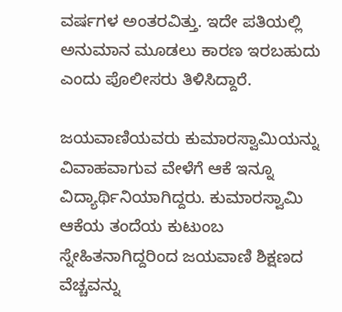ವರ್ಷಗಳ ಅಂತರವಿತ್ತು. ಇದೇ ಪತಿಯಲ್ಲಿ ಅನುಮಾನ ಮೂಡಲು ಕಾರಣ ಇರಬಹುದು ಎಂದು ಪೊಲೀಸರು ತಿಳಿಸಿದ್ದಾರೆ.

ಜಯವಾಣಿಯವರು ಕುಮಾರಸ್ವಾಮಿಯನ್ನು ವಿವಾಹವಾಗುವ ವೇಳೆಗೆ ಆಕೆ ಇನ್ನೂ ವಿದ್ಯಾರ್ಥಿನಿಯಾಗಿದ್ದರು. ಕುಮಾರಸ್ವಾಮಿ ಆಕೆಯ ತಂದೆಯ ಕುಟುಂಬ ಸ್ನೇಹಿತನಾಗಿದ್ದರಿಂದ ಜಯವಾಣಿ ಶಿಕ್ಷಣದ ವೆಚ್ಚವನ್ನು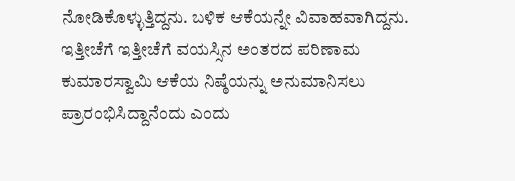ನೋಡಿಕೊಳ್ಳುತ್ತಿದ್ದನು. ಬಳಿಕ ಆಕೆಯನ್ನೇ ವಿವಾಹವಾಗಿದ್ದನು. ಇತ್ತೀಚೆಗೆ ಇತ್ತೀಚೆಗೆ ವಯಸ್ಸಿನ ಅಂತರದ ಪರಿಣಾಮ ಕುಮಾರಸ್ವಾಮಿ ಆಕೆಯ ನಿಷ್ಠೆಯನ್ನು ಅನುಮಾನಿಸಲು ಪ್ರಾರಂಭಿಸಿದ್ದಾನೆಂದು ಎಂದು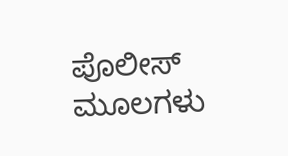ಪೊಲೀಸ್ ಮೂಲಗಳು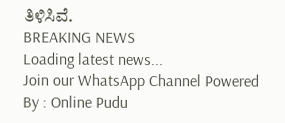ತಿಳಿಸಿವೆ.
BREAKING NEWS
Loading latest news...
Join our WhatsApp Channel Powered By : Online Pudu